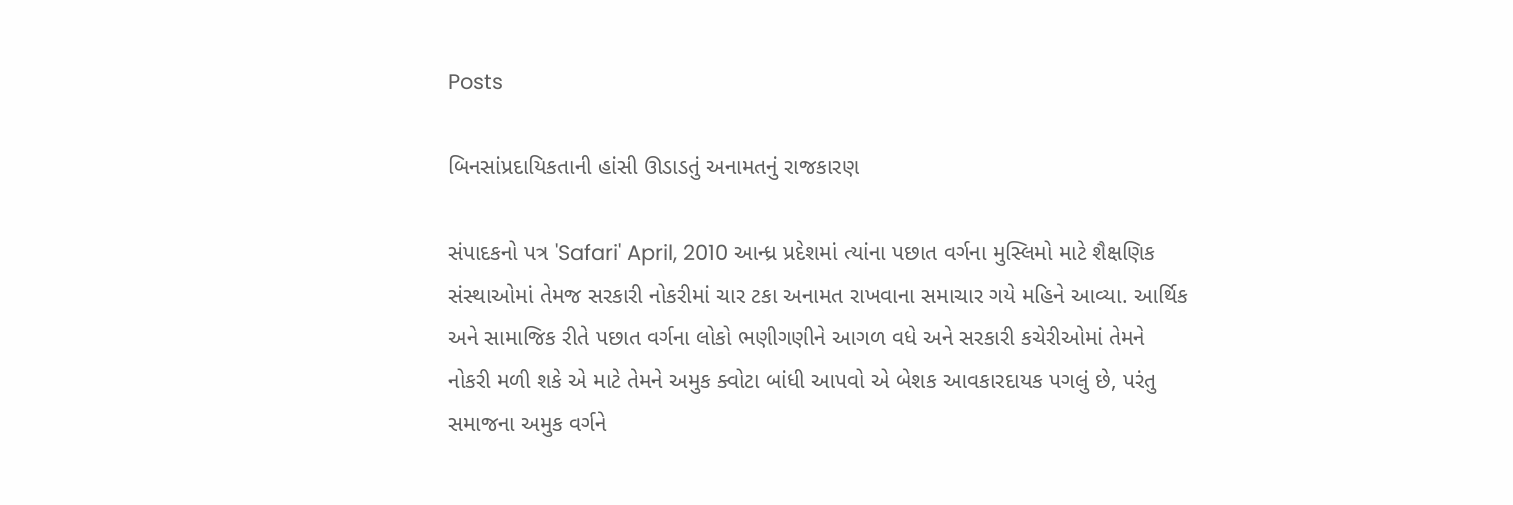Posts

બિનસાંપ્રદાયિકતાની હાંસી ઊડાડતું અનામતનું રાજકારણ

સંપાદકનો પત્ર 'Safari' April, 2010 આન્ધ્ર પ્રદેશમાં ત્યાંના પછાત વર્ગના મુસ્લિમો માટે શૈક્ષણિક સંસ્થાઓમાં તેમજ સરકારી નોકરીમાં ચાર ટકા અનામત રાખવાના સમાચાર ગયે મહિને આવ્યા. આર્થિક અને સામાજિક રીતે પછાત વર્ગના લોકો ભણીગણીને આગળ વધે અને સરકારી કચેરીઓમાં તેમને નોકરી મળી શકે એ માટે તેમને અમુક ક્વોટા બાંધી આપવો એ બેશક આવકારદાયક પગલું છે, પરંતુ સમાજના અમુક વર્ગને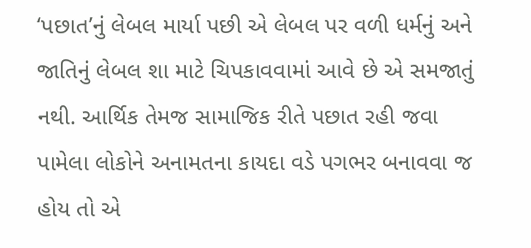‘પછાત’નું લેબલ માર્યા પછી એ લેબલ પર વળી ધર્મનું અને જાતિનું લેબલ શા માટે ચિપકાવવામાં આવે છે એ સમજાતું નથી. આર્થિક તેમજ સામાજિક રીતે પછાત રહી જવા પામેલા લોકોને અનામતના કાયદા વડે પગભર બનાવવા જ હોય તો એ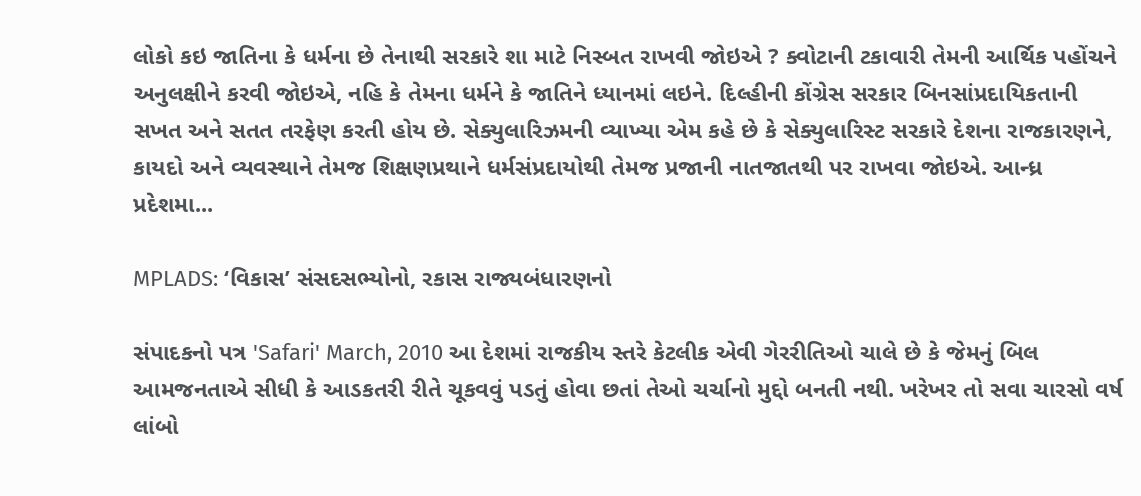લોકો કઇ જાતિના કે ધર્મના છે તેનાથી સરકારે શા માટે નિસ્બત રાખવી જોઇએ ? ક્વોટાની ટકાવારી તેમની આર્થિક પહોંચને અનુલક્ષીને કરવી જોઇએ, નહિ કે તેમના ધર્મને કે જાતિને ધ્યાનમાં લઇને. દિલ્હીની કોંગ્રેસ સરકાર બિનસાંપ્રદાયિકતાની સખત અને સતત તરફેણ કરતી હોય છે. સેક્યુલારિઝમની વ્યાખ્યા એમ કહે છે કે સેક્યુલારિસ્ટ સરકારે દેશના રાજકારણને, કાયદો અને વ્યવસ્થાને તેમજ શિક્ષણપ્રથાને ધર્મસંપ્રદાયોથી તેમજ પ્રજાની નાતજાતથી પર રાખવા જોઇએ. આન્ધ્ર પ્રદેશમા...

MPLADS: ‘વિકાસ’ સંસદસભ્યોનો, રકાસ રાજ્યબંધારણનો

સંપાદકનો પત્ર 'Safari' March, 2010 આ દેશમાં રાજકીય સ્તરે કેટલીક એવી ગેરરીતિઓ ચાલે છે કે જેમનું બિલ આમજનતાએ સીધી કે આડકતરી રીતે ચૂકવવું પડતું હોવા છતાં તેઓ ચર્ચાનો મુદ્દો બનતી નથી. ખરેખર તો સવા ચારસો વર્ષ લાંબો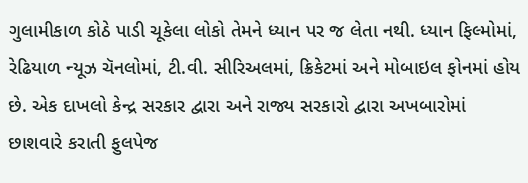ગુલામીકાળ કોઠે પાડી ચૂકેલા લોકો તેમને ધ્યાન પર જ લેતા નથી. ધ્યાન ફિલ્મોમાં, રેઢિયાળ ન્યૂઝ ચૅનલોમાં, ટી.વી. સીરિઅલમાં, ક્રિકેટમાં અને મોબાઇલ ફોનમાં હોય છે. એક દાખલો કેન્દ્ર સરકાર દ્વારા અને રાજ્ય સરકારો દ્વારા અખબારોમાં છાશવારે કરાતી ફુલપેજ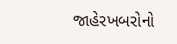જાહેરખબરોનો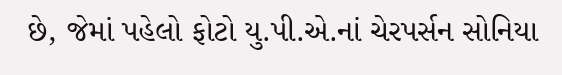છે, જેમાં પહેલો ફોટો યુ.પી.એ.નાં ચેરપર્સન સોનિયા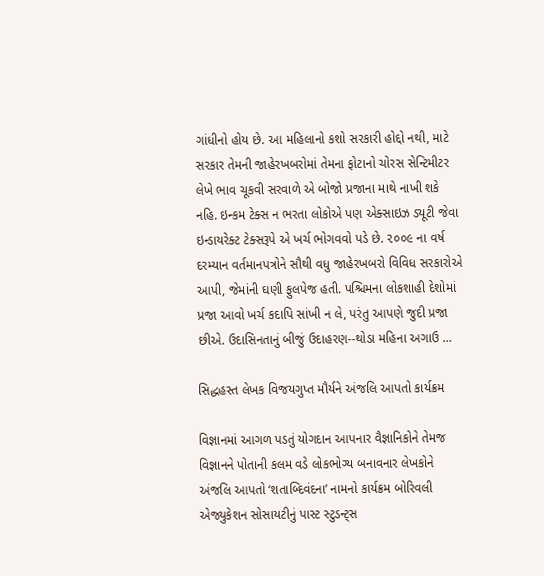ગાંધીનો હોય છે. આ મહિલાનો કશો સરકારી હોદ્દો નથી, માટે સરકાર તેમની જાહેરખબરોમાં તેમના ફોટાનો ચોરસ સેન્ટિમીટર લેખે ભાવ ચૂકવી સરવાળે એ બોજો પ્રજાના માથે નાખી શકે નહિ. ઇન્કમ ટેક્સ ન ભરતા લોકોએ પણ એક્સાઇઝ ડ્યૂટી જેવા ઇન્ડાયરેક્ટ ટેક્સરૂપે એ ખર્ચ ભોગવવો પડે છે. ૨૦૦૯ ના વર્ષ દરમ્યાન વર્તમાનપત્રોને સૌથી વધુ જાહેરખબરો વિવિધ સરકારોએ આપી, જેમાંની ઘણી ફુલપેજ હતી. પશ્ચિમના લોકશાહી દેશોમાં પ્રજા આવો ખર્ચ કદાપિ સાંખી ન લે, પરંતુ આપણે જુદી પ્રજા છીએ. ઉદાસિનતાનું બીજું ઉદાહરણ--થોડા મહિના અગાઉ ...

સિદ્ધહસ્ત લેખક વિજયગુપ્ત મૌર્યને અંજલિ આપતો કાર્યક્રમ

વિજ્ઞાનમાં આગળ પડતું યોગદાન આપનાર વૈજ્ઞાનિકોને તેમજ વિજ્ઞાનને પોતાની કલમ વડે લોકભોગ્ય બનાવનાર લેખકોને અંજલિ આપતો ‘શતાબ્દિવંદના’ નામનો કાર્યક્રમ બોરિવલી એજ્યુકેશન સોસાયટીનું પાસ્ટ સ્ટુડન્ટ્સ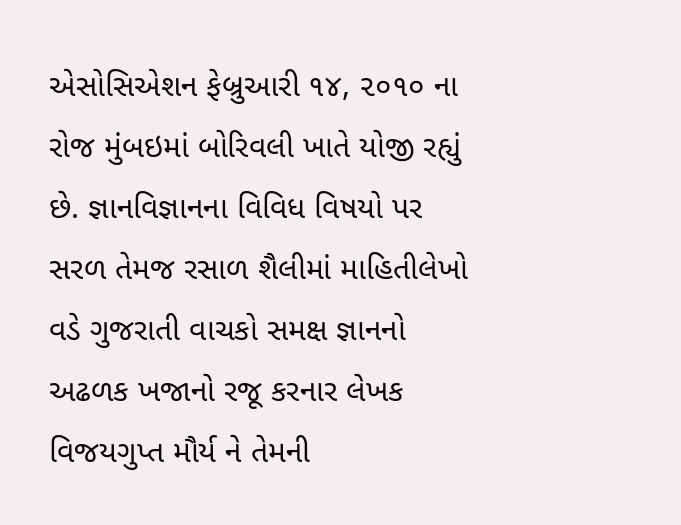એસોસિએશન ફેબ્રુઆરી ૧૪, ૨૦૧૦ ના રોજ મુંબઇમાં બોરિવલી ખાતે યોજી રહ્યું છે. જ્ઞાનવિજ્ઞાનના વિવિધ વિષયો પર સરળ તેમજ રસાળ શૈલીમાં માહિતીલેખો વડે ગુજરાતી વાચકો સમક્ષ જ્ઞાનનો અઢળક ખજાનો રજૂ કરનાર લેખક વિજયગુપ્ત મૌર્ય ને તેમની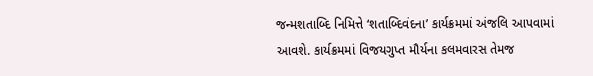જન્મશતાબ્દિ નિમિત્તે ‘શતાબ્દિવંદના’ કાર્યક્રમમાં અંજલિ આપવામાં આવશે. કાર્યક્રમમાં વિજયગુપ્ત મૌર્યના કલમવારસ તેમજ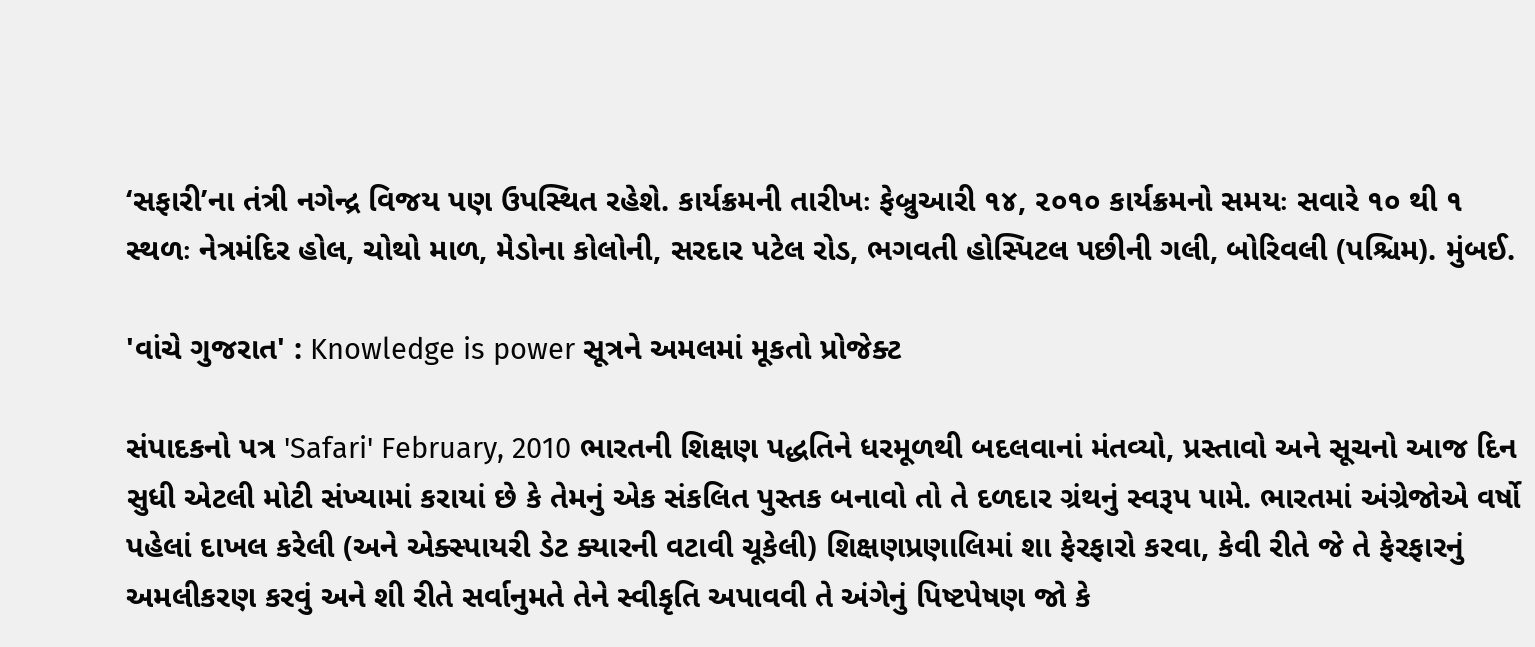‘સફારી’ના તંત્રી નગેન્દ્ર વિજય પણ ઉપસ્થિત રહેશે. કાર્યક્રમની તારીખઃ ફેબ્રુઆરી ૧૪, ૨૦૧૦ કાર્યક્રમનો સમયઃ સવારે ૧૦ થી ૧ સ્થળઃ નેત્રમંદિર હોલ, ચોથો માળ, મેડોના કોલોની, સરદાર પટેલ રોડ, ભગવતી હોસ્પિટલ પછીની ગલી, બોરિવલી (પશ્ચિમ). મુંબઈ.

'વાંચે ગુજરાત' : Knowledge is power સૂત્રને અમલમાં મૂકતો પ્રોજેક્ટ

સંપાદકનો પત્ર 'Safari' February, 2010 ભારતની શિક્ષણ પદ્ધતિને ધરમૂળથી બદલવાનાં મંતવ્યો, પ્રસ્તાવો અને સૂચનો આજ દિન સુધી એટલી મોટી સંખ્યામાં કરાયાં છે કે તેમનું એક સંકલિત પુસ્તક બનાવો તો તે દળદાર ગ્રંથનું સ્વરૂપ પામે. ભારતમાં અંગ્રેજોએ વર્ષો પહેલાં દાખલ કરેલી (અને એક્સ્પાયરી ડેટ ક્યારની વટાવી ચૂકેલી) શિક્ષણપ્રણાલિમાં શા ફેરફારો કરવા, કેવી રીતે જે તે ફેરફારનું અમલીકરણ કરવું અને શી રીતે સર્વાનુમતે તેને સ્વીકૃતિ અપાવવી તે અંગેનું પિષ્ટપેષણ જો કે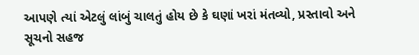આપણે ત્યાં એટલું લાંબું ચાલતું હોય છે કે ઘણાં ખરાં મંતવ્યો, પ્રસ્તાવો અને સૂચનો સહજ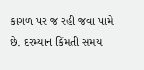કાગળ પર જ રહી જવા પામે છે. દરમ્યાન કિંમતી સમય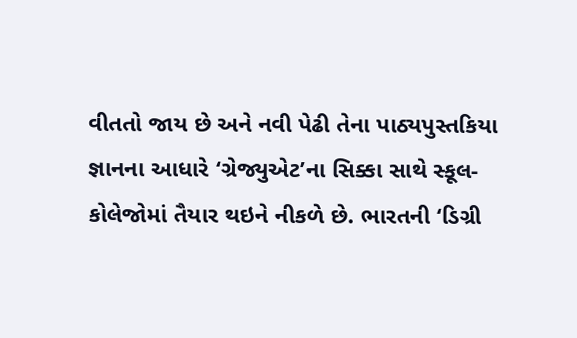વીતતો જાય છે અને નવી પેઢી તેના પાઠ્યપુસ્તકિયા જ્ઞાનના આધારે ‘ગ્રેજ્યુએટ’ના સિક્કા સાથે સ્કૂલ-કોલેજોમાં તૈયાર થઇને નીકળે છે. ભારતની ‘ડિગ્રી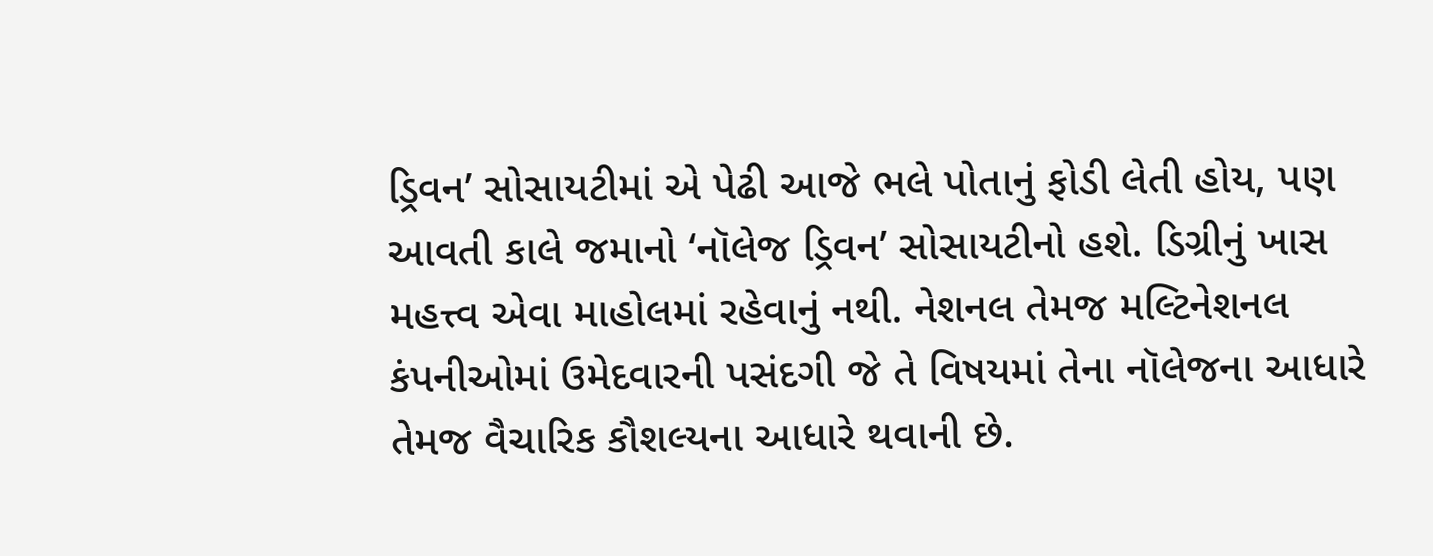ડ્રિવન’ સોસાયટીમાં એ પેઢી આજે ભલે પોતાનું ફોડી લેતી હોય, પણ આવતી કાલે જમાનો ‘નૉલેજ ડ્રિવન’ સોસાયટીનો હશે. ડિગ્રીનું ખાસ મહત્ત્વ એવા માહોલમાં રહેવાનું નથી. નેશનલ તેમજ મલ્ટિનેશનલ કંપનીઓમાં ઉમેદવારની પસંદગી જે તે વિષયમાં તેના નૉલેજના આધારે તેમજ વૈચારિક કૌશલ્યના આધારે થવાની છે.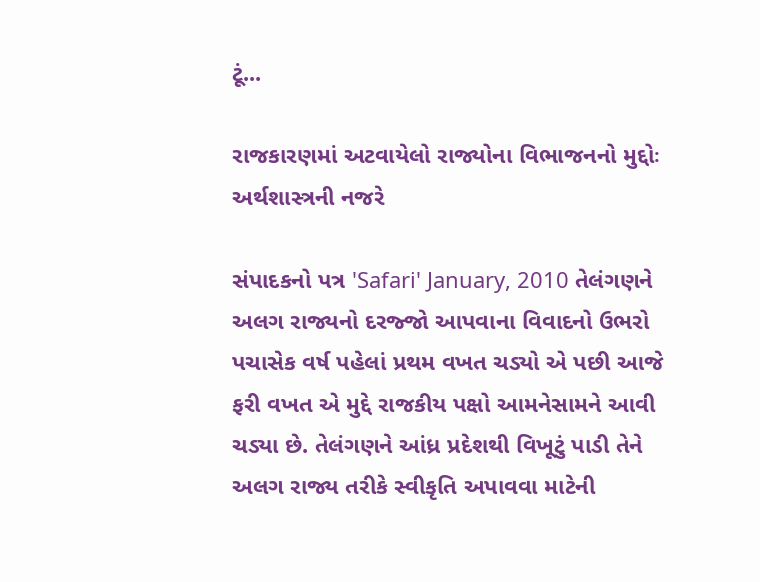ટૂં...

રાજકારણમાં અટવાયેલો રાજ્યોના વિભાજનનો મુદ્દોઃ અર્થશાસ્ત્રની નજરે

સંપાદકનો પત્ર 'Safari' January, 2010 તેલંગણને અલગ રાજ્યનો દરજ્જો આપવાના વિવાદનો ઉભરો પચાસેક વર્ષ પહેલાં પ્રથમ વખત ચડ્યો એ પછી આજે ફરી વખત એ મુદ્દે રાજકીય પક્ષો આમનેસામને આવી ચડ્યા છે. તેલંગણને આંધ્ર પ્રદેશથી વિખૂટું પાડી તેને અલગ રાજ્ય તરીકે સ્વીકૃતિ અપાવવા માટેની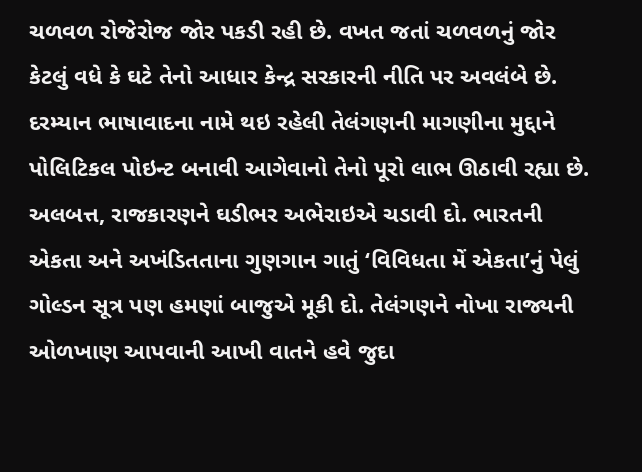ચળવળ રોજેરોજ જોર પકડી રહી છે. વખત જતાં ચળવળનું જોર કેટલું વધે કે ઘટે તેનો આધાર કેન્દ્ર સરકારની નીતિ પર અવલંબે છે. દરમ્યાન ભાષાવાદના નામે થઇ રહેલી તેલંગણની માગણીના મુદ્દાને પોલિટિકલ પોઇન્ટ બનાવી આગેવાનો તેનો પૂરો લાભ ઊઠાવી રહ્યા છે. અલબત્ત, રાજકારણને ઘડીભર અભેરાઇએ ચડાવી દો. ભારતની એકતા અને અખંડિતતાના ગુણગાન ગાતું ‘વિવિધતા મેં એકતા’નું પેલું ગોલ્ડન સૂત્ર પણ હમણાં બાજુએ મૂકી દો. તેલંગણને નોખા રાજ્યની ઓળખાણ આપવાની આખી વાતને હવે જુદા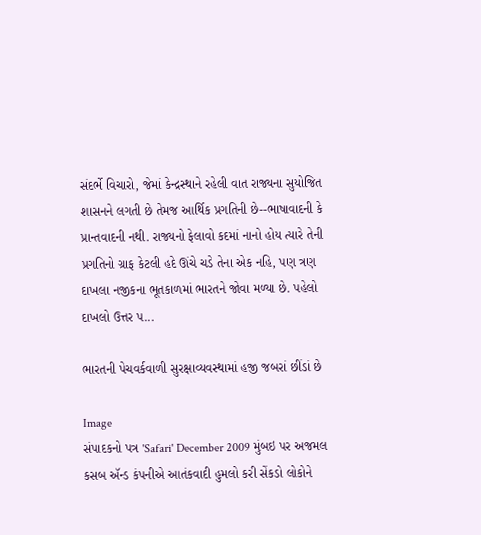સંદર્ભે વિચારો, જેમાં કેન્દ્રસ્થાને રહેલી વાત રાજ્યના સુયોજિત શાસનને લગતી છે તેમજ આર્થિક પ્રગતિની છે--ભાષાવાદની કે પ્રાન્તવાદની નથી. રાજ્યનો ફેલાવો કદમાં નાનો હોય ત્યારે તેની પ્રગતિનો ગ્રાફ કેટલી હદે ઊંચે ચડે તેના એક નહિ, પણ ત્રણ દાખલા નજીકના ભૂતકાળમાં ભારતને જોવા મળ્યા છે. પહેલો દાખલો ઉત્તર પ...

ભારતની પેચવર્કવાળી સુરક્ષાવ્યવસ્થામાં હજી જબરાં છીંડાં છે

Image
સંપાદકનો પત્ર 'Safari' December 2009 મુંબઇ પર અજમલ કસબ ઍન્ડ કંપનીએ આતંકવાદી હુમલો કરી સેંકડો લોકોને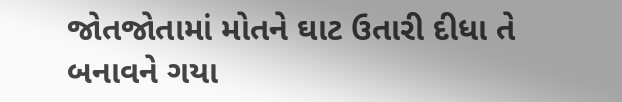જોતજોતામાં મોતને ઘાટ ઉતારી દીધા તે બનાવને ગયા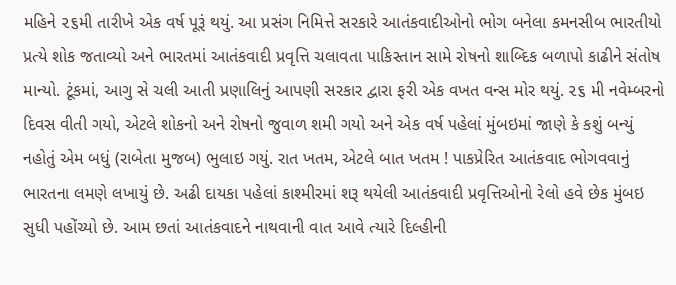મહિને ૨૬મી તારીખે એક વર્ષ પૂરૂં થયું. આ પ્રસંગ નિમિત્તે સરકારે આતંકવાદીઓનો ભોગ બનેલા કમનસીબ ભારતીયો પ્રત્યે શોક જતાવ્યો અને ભારતમાં આતંકવાદી પ્રવૃત્તિ ચલાવતા પાકિસ્તાન સામે રોષનો શાબ્દિક બળાપો કાઢીને સંતોષ માન્યો. ટૂંકમાં, આગુ સે ચલી આતી પ્રણાલિનું આપણી સરકાર દ્વારા ફરી એક વખત વન્સ મોર થયું. ૨૬ મી નવેમ્બરનો દિવસ વીતી ગયો, એટલે શોકનો અને રોષનો જુવાળ શમી ગયો અને એક વર્ષ પહેલાં મુંબઇમાં જાણે કે કશું બન્યું નહોતું એમ બધું (રાબેતા મુજબ) ભુલાઇ ગયું. રાત ખતમ, એટલે બાત ખતમ ! પાકપ્રેરિત આતંકવાદ ભોગવવાનું ભારતના લમણે લખાયું છે. અઢી દાયકા પહેલાં કાશ્મીરમાં શરૂ થયેલી આતંકવાદી પ્રવૃત્તિઓનો રેલો હવે છેક મુંબઇ સુધી પહોંચ્યો છે. આમ છતાં આતંકવાદને નાથવાની વાત આવે ત્યારે દિલ્હીની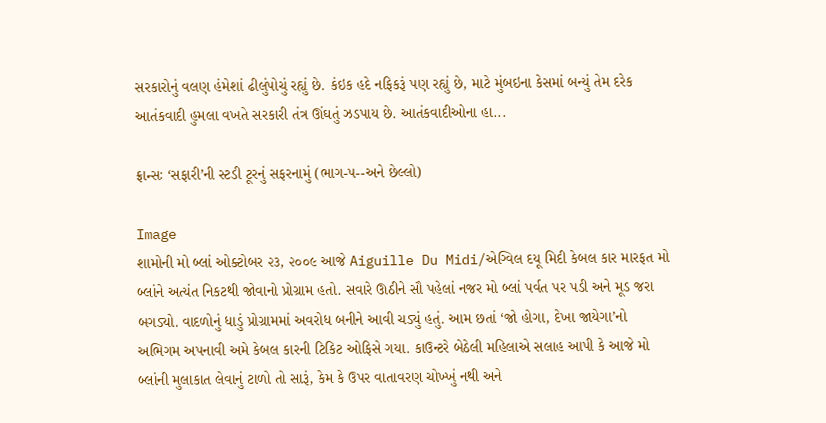સરકારોનું વલણ હંમેશાં ઢીલુંપોચું રહ્યું છે. કંઇક હદે નફિકરૂં પણ રહ્યું છે, માટે મુંબઇના કેસમાં બન્યું તેમ દરેક આતંકવાદી હુમલા વખતે સરકારી તંત્ર ઊંઘતું ઝડપાય છે. આતંકવાદીઓના હા...

ફ્રાન્સઃ ‘સફારી’ની સ્ટડી ટૂરનું સફરનામું (ભાગ-૫--અને છેલ્લો)

Image
શામોની મો બ્લાં ઓક્ટોબર ૨૩, ૨૦૦૯ આજે Aiguille Du Midi/એગ્વિલ દયૂ મિદી કેબલ કાર મારફત મો બ્લાંને અત્યંત નિકટથી જોવાનો પ્રોગ્રામ હતો. સવારે ઊઠીને સૌ પહેલાં નજર મો બ્લાં પર્વત પર પડી અને મૂડ જરા બગડ્યો. વાદળોનું ધાડું પ્રોગ્રામમાં અવરોધ બનીને આવી ચડ્યું હતું. આમ છતાં ‘જો હોગા, દેખા જાયેગા’નો અભિગમ અપનાવી અમે કેબલ કારની ટિકિટ ઓફિસે ગયા. કાઉન્ટરે બેઠેલી મહિલાએ સલાહ આપી કે આજે મો બ્લાંની મુલાકાત લેવાનું ટાળો તો સારૂં, કેમ કે ઉપર વાતાવરણ ચોખ્ખું નથી અને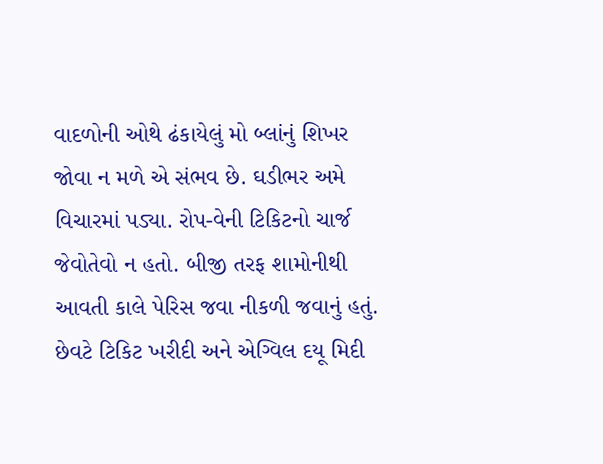વાદળોની ઓથે ઢંકાયેલું મો બ્લાંનું શિખર જોવા ન મળે એ સંભવ છે. ઘડીભર અમે વિચારમાં પડ્યા. રોપ-વેની ટિકિટનો ચાર્જ જેવોતેવો ન હતો. બીજી તરફ શામોનીથી આવતી કાલે પેરિસ જવા નીકળી જવાનું હતું. છેવટે ટિકિટ ખરીદી અને એગ્વિલ દયૂ મિદી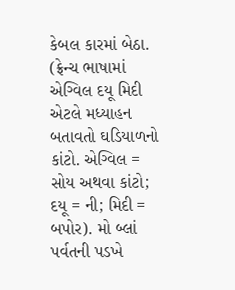કેબલ કારમાં બેઠા. (ફ્રેન્ચ ભાષામાં એગ્વિલ દયૂ મિદી એટલે મધ્યાહન બતાવતો ઘડિયાળનો કાંટો. એગ્વિલ = સોય અથવા કાંટો; દયૂ = ની; મિદી = બપોર). મો બ્લાં પર્વતની પડખે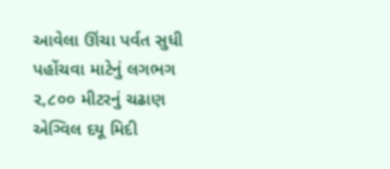આવેલા ઊંચા પર્વત સુધી પહોંચવા માટેનું લગભગ ૨,૮૦૦ મીટરનું ચઢાણ એગ્વિલ દયૂ મિદી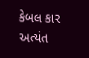કેબલ કાર અત્યંત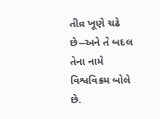તીવ્ર ખૂણે ચઢે છે--અને તે બદલ તેના નામે વિશ્વવિક્રમ બોલે છે.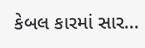કેબલ કારમાં સાર...